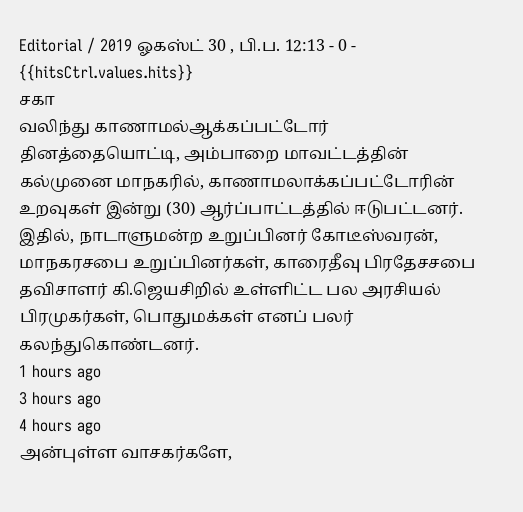Editorial / 2019 ஓகஸ்ட் 30 , பி.ப. 12:13 - 0 - {{hitsCtrl.values.hits}}
சகா
வலிந்து காணாமல்ஆக்கப்பட்டோர் தினத்தையொட்டி, அம்பாறை மாவட்டத்தின் கல்முனை மாநகரில், காணாமலாக்கப்பட்டோரின் உறவுகள் இன்று (30) ஆர்ப்பாட்டத்தில் ஈடுபட்டனர்.
இதில், நாடாளுமன்ற உறுப்பினர் கோடீஸ்வரன், மாநகரசபை உறுப்பினர்கள், காரைதீவு பிரதேசசபை தவிசாளர் கி.ஜெயசிறில் உள்ளிட்ட பல அரசியல் பிரமுகர்கள், பொதுமக்கள் எனப் பலர் கலந்துகொண்டனர்.
1 hours ago
3 hours ago
4 hours ago
அன்புள்ள வாசகர்களே,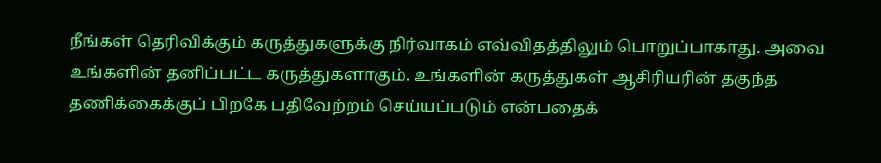நீங்கள் தெரிவிக்கும் கருத்துகளுக்கு நிர்வாகம் எவ்விதத்திலும் பொறுப்பாகாது. அவை உங்களின் தனிப்பட்ட கருத்துகளாகும். உங்களின் கருத்துகள் ஆசிரியரின் தகுந்த தணிக்கைக்குப் பிறகே பதிவேற்றம் செய்யப்படும் என்பதைக்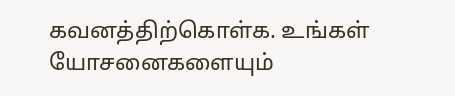கவனத்திற்கொள்க. உங்கள் யோசனைகளையும்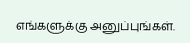எங்களுக்கு அனுப்புங்கள்.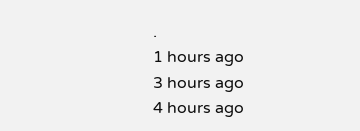.
1 hours ago
3 hours ago
4 hours ago